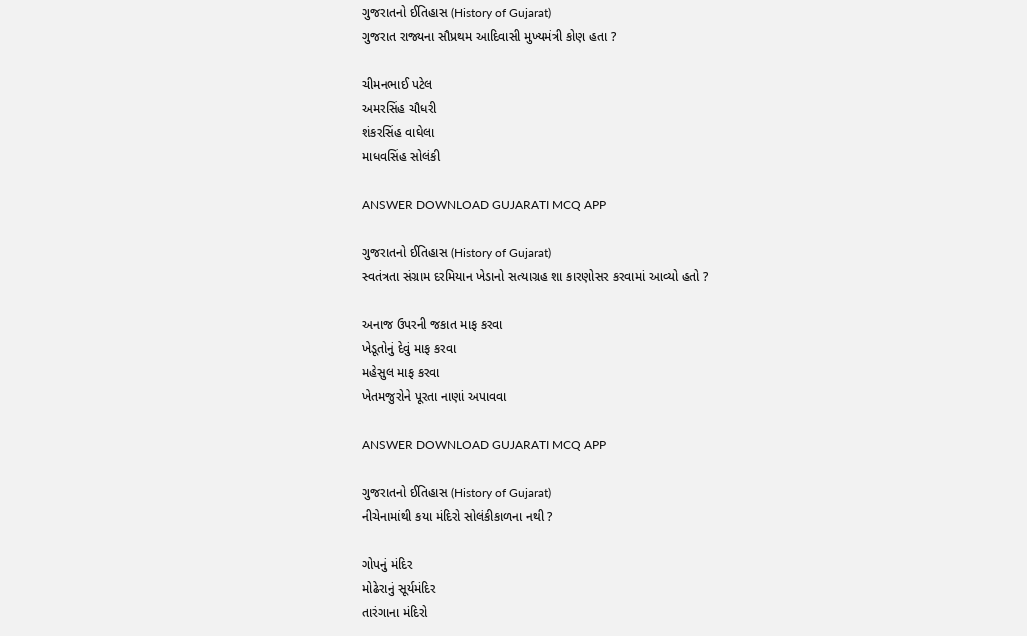ગુજરાતનો ઈતિહાસ (History of Gujarat)
ગુજરાત રાજ્યના સૌપ્રથમ આદિવાસી મુખ્યમંત્રી કોણ હતા ?

ચીમનભાઈ પટેલ
અમરસિંહ ચૌધરી
શંકરસિંહ વાઘેલા
માધવસિંહ સોલંકી

ANSWER DOWNLOAD GUJARATI MCQ APP

ગુજરાતનો ઈતિહાસ (History of Gujarat)
સ્વતંત્રતા સંગ્રામ દરમિયાન ખેડાનો સત્યાગ્રહ શા કારણોસર કરવામાં આવ્યો હતો ?

અનાજ ઉપરની જકાત માફ કરવા
ખેડૂતોનું દેવું માફ કરવા
મહેસુલ માફ કરવા
ખેતમજુરોને પૂરતા નાણાં અપાવવા

ANSWER DOWNLOAD GUJARATI MCQ APP

ગુજરાતનો ઈતિહાસ (History of Gujarat)
નીચેનામાંથી કયા મંદિરો સોલંકીકાળના નથી ?

ગોપનું મંદિર
મોઢેરાનું સૂર્યમંદિર
તારંગાના મંદિરો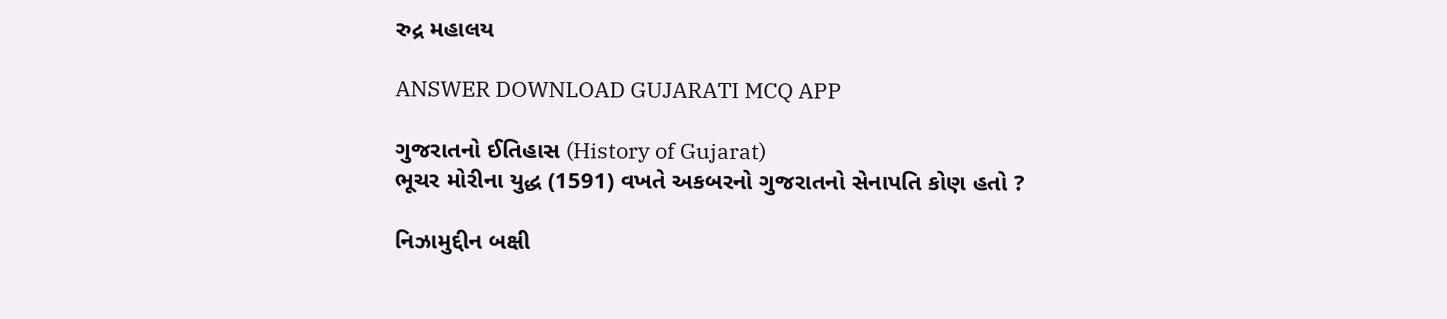રુદ્ર મહાલય

ANSWER DOWNLOAD GUJARATI MCQ APP

ગુજરાતનો ઈતિહાસ (History of Gujarat)
ભૂચર મોરીના યુદ્ધ (1591) વખતે અકબરનો ગુજરાતનો સેનાપતિ કોણ હતો ?

નિઝામુદ્દીન બક્ષી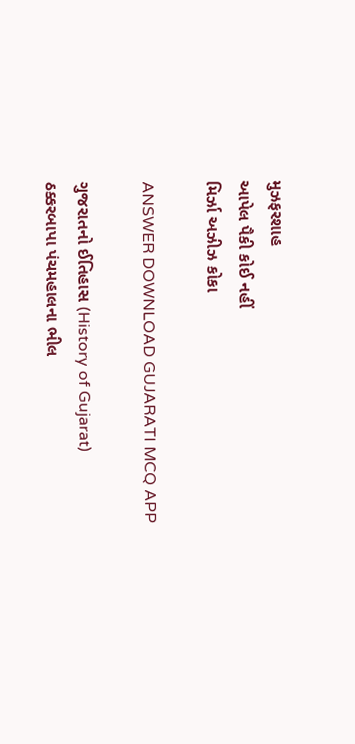મુઝફરશાહ
આપેલ પૈકી કોઈ નહીં
મિર્ઝા અઝીઝ કોકા

ANSWER DOWNLOAD GUJARATI MCQ APP

ગુજરાતનો ઈતિહાસ (History of Gujarat)
ઠક્કરબાપા પંચમહાલના ભીલ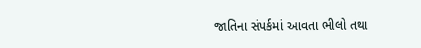જાતિના સંપર્કમાં આવતા ભીલો તથા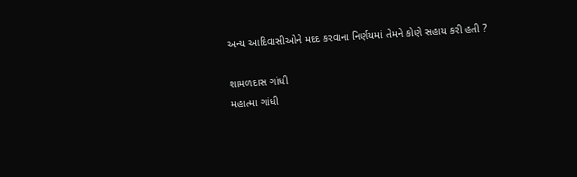અન્ય આદિવાસીઓને મદદ કરવાના નિર્ણયમાં તેમને કોણે સહાય કરી હતી ?

શામળદાસ ગાંધી
મહાત્મા ગાંધી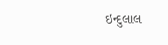ઇન્દુલાલ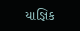યાજ્ઞિક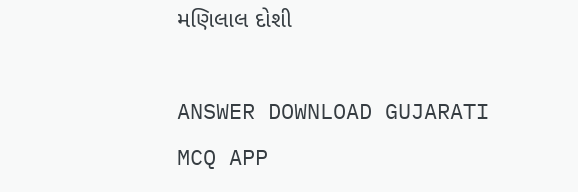મણિલાલ દોશી

ANSWER DOWNLOAD GUJARATI MCQ APP